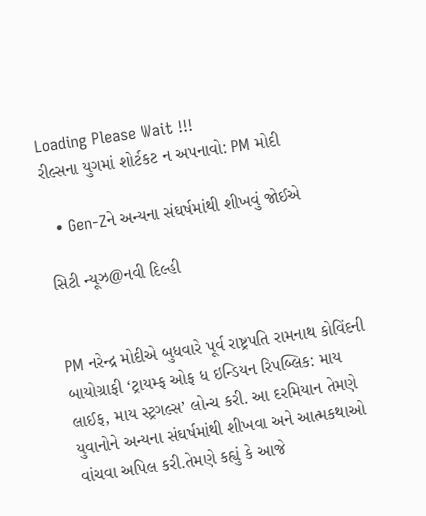Loading Please Wait !!!
રીલ્સના યુગમાં શોર્ટકટ ન અપનાવો: PM મોદી

  • Gen-Zને અન્યના સંઘર્ષમાંથી શીખવું જોઈએ

સિટી ન્યૂઝ@નવી દિલ્હી


PM નરેન્દ્ર મોદીએ બુધવારે પૂર્વ રાષ્ટ્રપતિ રામનાથ કોવિંદની બાયોગ્રાફી ‘ટ્રાયમ્ફ ઓફ ધ ઇન્ડિયન રિપબ્લિક: માય લાઈફ, માય સ્ટ્રગલ્સ’ લોન્ચ કરી. આ દરમિયાન તેમણે યુવાનોને અન્યના સંઘર્ષમાંથી શીખવા અને આત્મકથાઓ વાંચવા અપિલ કરી.તેમણે કહ્યું કે આજે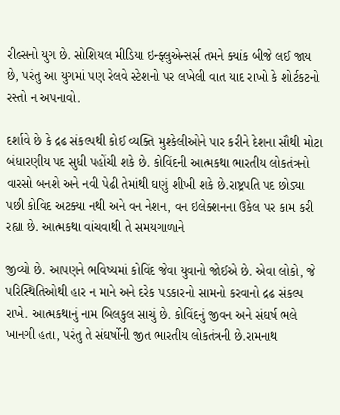રીલ્સનો યુગ છે. સોશિયલ મીડિયા ઇન્ફ્લુએન્સર્સ તમને ક્યાંક બીજે લઈ જાય છે, પરંતુ આ યુગમાં પણ રેલવે સ્ટેશનો પર લખેલી વાત યાદ રાખો કે શોર્ટકટનો રસ્તો ન અપનાવો.

દર્શાવે છે કે દ્રઢ સંકલ્પથી કોઈ વ્યક્તિ મુશ્કેલીઓને પાર કરીને દેશના સૌથી મોટા બંધારણીય પદ સુધી પહોંચી શકે છે. કોવિંદની આત્મકથા ભારતીય લોકતંત્રનો વારસો બનશે અને નવી પેઢી તેમાંથી ઘણું શીખી શકે છે.રાષ્ટ્રપતિ પદ છોડ્યા પછી કોવિદ અટક્યા નથી અને વન નેશન, વન ઇલેક્શનના ઉકેલ પર કામ કરી રહ્યા છે. આત્મકથા વાંચવાથી તે સમયગાળાને

જીવ્યો છે. આપણને ભવિષ્યમાં કોવિંદ જેવા યુવાનો જોઈએ છે. એવા લોકો, જે પરિસ્થિતિઓથી હાર ન માને અને દરેક પડકારનો સામનો કરવાનો દ્રઢ સંકલ્પ રાખે. આત્મકથાનું નામ બિલકુલ સાચું છે. કોવિંદનું જીવન અને સંઘર્ષ ભલે ખાનગી હતા, પરંતુ તે સંઘર્ષોની જીત ભારતીય લોકતંત્રની છે.રામનાથ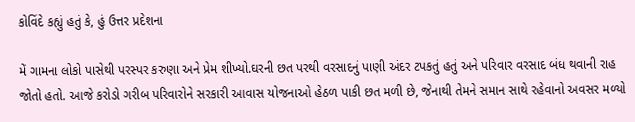કોવિંદે કહ્યું હતું કે, હું ઉત્તર પ્રદેશના

મેં ગામના લોકો પાસેથી પરસ્પર કરુણા અને પ્રેમ શીખ્યો.ઘરની છત પરથી વરસાદનું પાણી અંદર ટપકતું હતું અને પરિવાર વરસાદ બંધ થવાની રાહ જોતો હતો. આજે કરોડો ગરીબ પરિવારોને સરકારી આવાસ યોજનાઓ હેઠળ પાકી છત મળી છે, જેનાથી તેમને સમાન સાથે રહેવાનો અવસર મળ્યો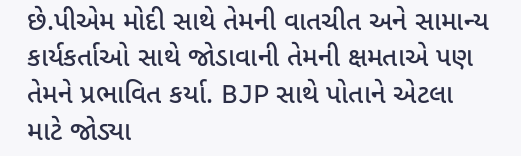છે.પીએમ મોદી સાથે તેમની વાતચીત અને સામાન્ય કાર્યકર્તાઓ સાથે જોડાવાની તેમની ક્ષમતાએ પણ તેમને પ્રભાવિત કર્યા. BJP સાથે પોતાને એટલા માટે જોડ્યા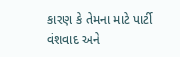કારણ કે તેમના માટે પાર્ટી વંશવાદ અને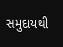સમુદાયથી